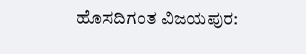ಹೊಸದಿಗಂತ ವಿಜಯಪುರ: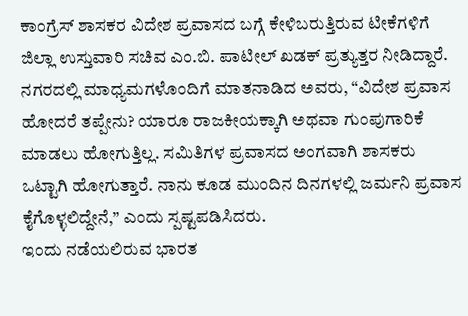ಕಾಂಗ್ರೆಸ್ ಶಾಸಕರ ವಿದೇಶ ಪ್ರವಾಸದ ಬಗ್ಗೆ ಕೇಳಿಬರುತ್ತಿರುವ ಟೀಕೆಗಳಿಗೆ ಜಿಲ್ಲಾ ಉಸ್ತುವಾರಿ ಸಚಿವ ಎಂ.ಬಿ. ಪಾಟೀಲ್ ಖಡಕ್ ಪ್ರತ್ಯುತ್ತರ ನೀಡಿದ್ದಾರೆ. ನಗರದಲ್ಲಿ ಮಾಧ್ಯಮಗಳೊಂದಿಗೆ ಮಾತನಾಡಿದ ಅವರು, “ವಿದೇಶ ಪ್ರವಾಸ ಹೋದರೆ ತಪ್ಪೇನು? ಯಾರೂ ರಾಜಕೀಯಕ್ಕಾಗಿ ಅಥವಾ ಗುಂಪುಗಾರಿಕೆ ಮಾಡಲು ಹೋಗುತ್ತಿಲ್ಲ. ಸಮಿತಿಗಳ ಪ್ರವಾಸದ ಅಂಗವಾಗಿ ಶಾಸಕರು ಒಟ್ಟಾಗಿ ಹೋಗುತ್ತಾರೆ. ನಾನು ಕೂಡ ಮುಂದಿನ ದಿನಗಳಲ್ಲಿ ಜರ್ಮನಿ ಪ್ರವಾಸ ಕೈಗೊಳ್ಳಲಿದ್ದೇನೆ,” ಎಂದು ಸ್ಪಷ್ಟಪಡಿಸಿದರು.
ಇಂದು ನಡೆಯಲಿರುವ ಭಾರತ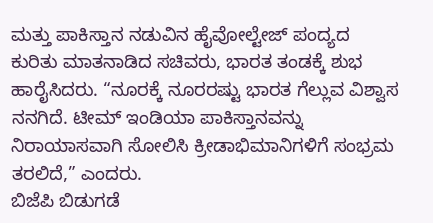ಮತ್ತು ಪಾಕಿಸ್ತಾನ ನಡುವಿನ ಹೈವೋಲ್ಟೇಜ್ ಪಂದ್ಯದ ಕುರಿತು ಮಾತನಾಡಿದ ಸಚಿವರು, ಭಾರತ ತಂಡಕ್ಕೆ ಶುಭ ಹಾರೈಸಿದರು. “ನೂರಕ್ಕೆ ನೂರರಷ್ಟು ಭಾರತ ಗೆಲ್ಲುವ ವಿಶ್ವಾಸ ನನಗಿದೆ. ಟೀಮ್ ಇಂಡಿಯಾ ಪಾಕಿಸ್ತಾನವನ್ನು ನಿರಾಯಾಸವಾಗಿ ಸೋಲಿಸಿ ಕ್ರೀಡಾಭಿಮಾನಿಗಳಿಗೆ ಸಂಭ್ರಮ ತರಲಿದೆ,” ಎಂದರು.
ಬಿಜೆಪಿ ಬಿಡುಗಡೆ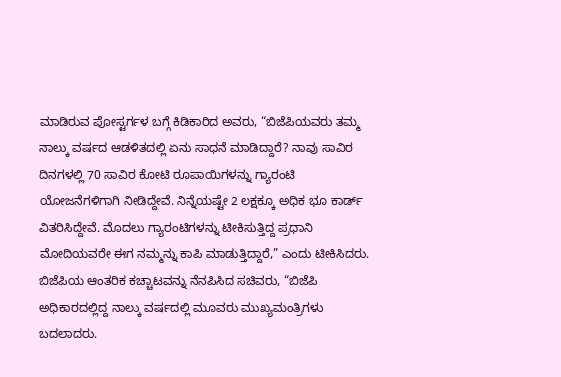ಮಾಡಿರುವ ಪೋಸ್ಟರ್ಗಳ ಬಗ್ಗೆ ಕಿಡಿಕಾರಿದ ಅವರು, “ಬಿಜೆಪಿಯವರು ತಮ್ಮ ನಾಲ್ಕು ವರ್ಷದ ಆಡಳಿತದಲ್ಲಿ ಏನು ಸಾಧನೆ ಮಾಡಿದ್ದಾರೆ? ನಾವು ಸಾವಿರ ದಿನಗಳಲ್ಲಿ 70 ಸಾವಿರ ಕೋಟಿ ರೂಪಾಯಿಗಳನ್ನು ಗ್ಯಾರಂಟಿ ಯೋಜನೆಗಳಿಗಾಗಿ ನೀಡಿದ್ದೇವೆ. ನಿನ್ನೆಯಷ್ಟೇ 2 ಲಕ್ಷಕ್ಕೂ ಅಧಿಕ ಭೂ ಕಾರ್ಡ್ ವಿತರಿಸಿದ್ದೇವೆ. ಮೊದಲು ಗ್ಯಾರಂಟಿಗಳನ್ನು ಟೀಕಿಸುತ್ತಿದ್ದ ಪ್ರಧಾನಿ ಮೋದಿಯವರೇ ಈಗ ನಮ್ಮನ್ನು ಕಾಪಿ ಮಾಡುತ್ತಿದ್ದಾರೆ,” ಎಂದು ಟೀಕಿಸಿದರು.
ಬಿಜೆಪಿಯ ಆಂತರಿಕ ಕಚ್ಚಾಟವನ್ನು ನೆನಪಿಸಿದ ಸಚಿವರು, “ಬಿಜೆಪಿ ಅಧಿಕಾರದಲ್ಲಿದ್ದ ನಾಲ್ಕು ವರ್ಷದಲ್ಲಿ ಮೂವರು ಮುಖ್ಯಮಂತ್ರಿಗಳು ಬದಲಾದರು.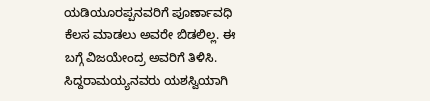ಯಡಿಯೂರಪ್ಪನವರಿಗೆ ಪೂರ್ಣಾವಧಿ ಕೆಲಸ ಮಾಡಲು ಅವರೇ ಬಿಡಲಿಲ್ಲ. ಈ ಬಗ್ಗೆ ವಿಜಯೇಂದ್ರ ಅವರಿಗೆ ತಿಳಿಸಿ. ಸಿದ್ದರಾಮಯ್ಯನವರು ಯಶಸ್ವಿಯಾಗಿ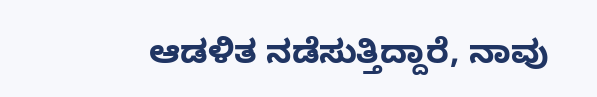ಆಡಳಿತ ನಡೆಸುತ್ತಿದ್ದಾರೆ, ನಾವು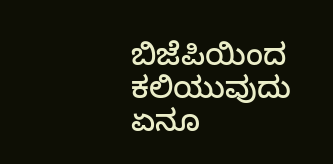ಬಿಜೆಪಿಯಿಂದ ಕಲಿಯುವುದು ಏನೂ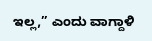ಇಲ್ಲ,” ಎಂದು ವಾಗ್ದಾಳಿ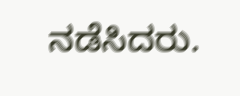ನಡೆಸಿದರು.